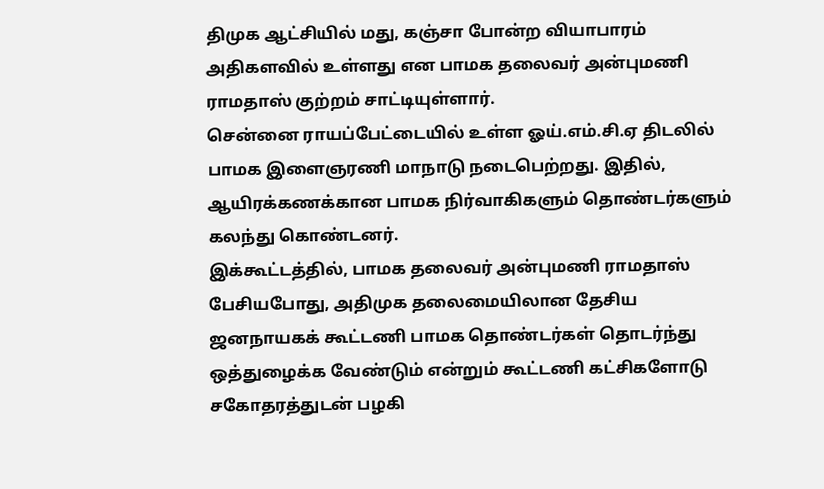திமுக ஆட்சியில் மது, கஞ்சா போன்ற வியாபாரம் அதிகளவில் உள்ளது என பாமக தலைவர் அன்புமணி ராமதாஸ் குற்றம் சாட்டியுள்ளார்.
சென்னை ராயப்பேட்டையில் உள்ள ஓய்.எம்.சி.ஏ திடலில் பாமக இளைஞரணி மாநாடு நடைபெற்றது. இதில், ஆயிரக்கணக்கான பாமக நிர்வாகிகளும் தொண்டர்களும் கலந்து கொண்டனர்.
இக்கூட்டத்தில், பாமக தலைவர் அன்புமணி ராமதாஸ் பேசியபோது, அதிமுக தலைமையிலான தேசிய ஜனநாயகக் கூட்டணி பாமக தொண்டர்கள் தொடர்ந்து ஒத்துழைக்க வேண்டும் என்றும் கூட்டணி கட்சிகளோடு சகோதரத்துடன் பழகி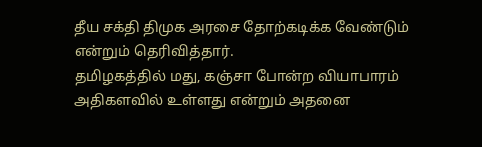தீய சக்தி திமுக அரசை தோற்கடிக்க வேண்டும் என்றும் தெரிவித்தார்.
தமிழகத்தில் மது, கஞ்சா போன்ற வியாபாரம் அதிகளவில் உள்ளது என்றும் அதனை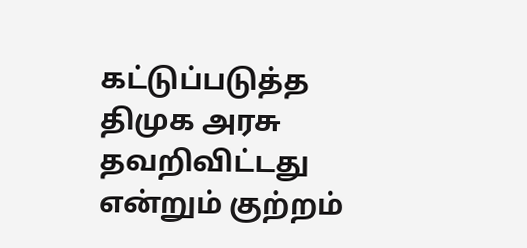கட்டுப்படுத்த திமுக அரசு தவறிவிட்டது என்றும் குற்றம்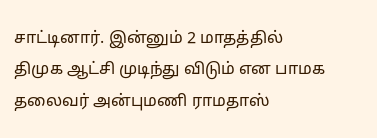சாட்டினார். இன்னும் 2 மாதத்தில் திமுக ஆட்சி முடிந்து விடும் என பாமக தலைவர் அன்புமணி ராமதாஸ்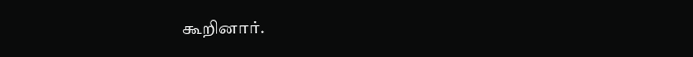கூறினார்.